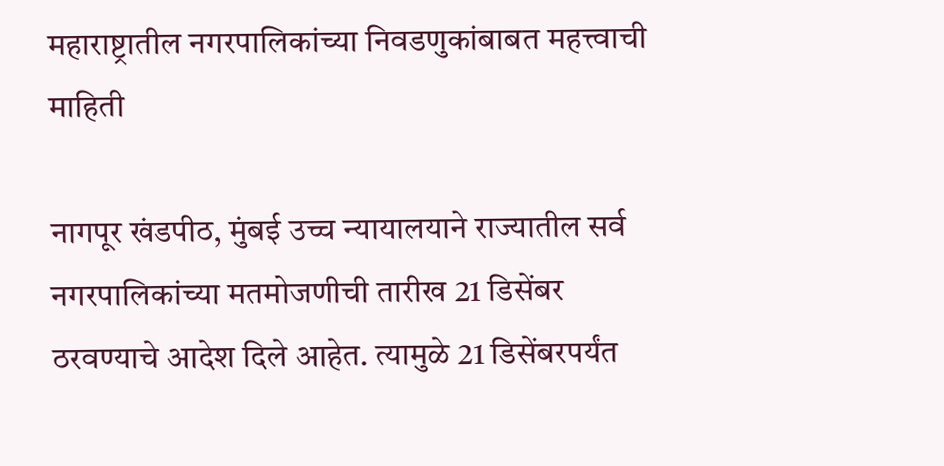महाराष्ट्रातील नगरपालिकांच्या निवडणुकांबाबत महत्त्वाची माहिती

नागपूर खंडपीठ, मुंबई उच्च न्यायालयाने राज्यातील सर्व नगरपालिकांच्या मतमोजणीची तारीख 21 डिसेंबर ठरवण्याचे आदेश दिले आहेत. त्यामुळे 21 डिसेंबरपर्यंत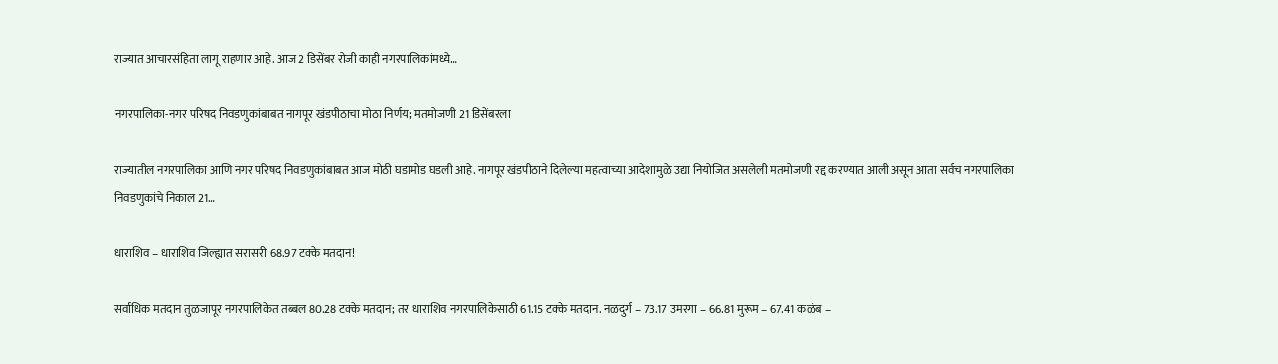राज्यात आचारसंहिता लागू राहणार आहे. आज 2 डिसेंबर रोजी काही नगरपालिकांमध्ये…

नगरपालिका-नगर परिषद निवडणुकांबाबत नागपूर खंडपीठाचा मोठा निर्णय; मतमोजणी 21 डिसेंबरला

राज्यातील नगरपालिका आणि नगर परिषद निवडणुकांबाबत आज मोठी घडामोड घडली आहे. नागपूर खंडपीठाने दिलेल्या महत्वाच्या आदेशामुळे उद्या नियोजित असलेली मतमोजणी रद्द करण्यात आली असून आता सर्वच नगरपालिका निवडणुकांचे निकाल 21…

धाराशिव – धाराशिव जिल्ह्यात सरासरी 68.97 टक्के मतदान!

सर्वाधिक मतदान तुळजापूर नगरपालिकेत तब्बल 80.28 टक्के मतदान; तर धाराशिव नगरपालिकेसाठी 61.15 टक्के मतदान. नळदुर्ग – 73.17 उमरगा – 66.81 मुरूम – 67.41 कळंब –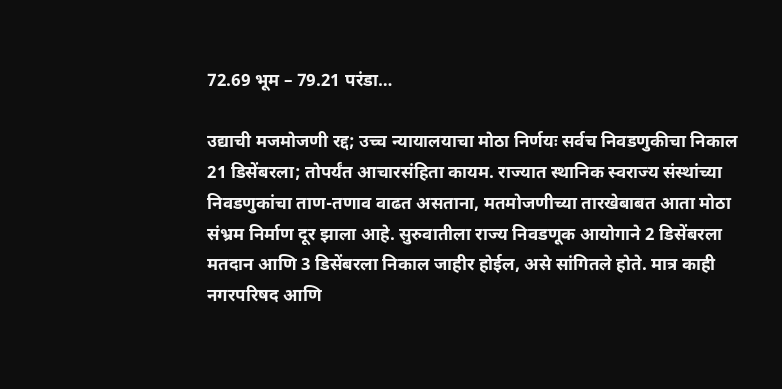72.69 भूम – 79.21 परंडा…

उद्याची मजमोजणी रद्द; उच्च न्यायालयाचा मोठा निर्णयः सर्वच निवडणुकीचा निकाल 21 डिसेंबरला; तोपर्यंत आचारसंहिता कायम. राज्यात स्थानिक स्वराज्य संस्थांच्या निवडणुकांचा ताण-तणाव वाढत असताना, मतमोजणीच्या तारखेबाबत आता मोठा संभ्रम निर्माण दूर झाला आहे. सुरुवातीला राज्य निवडणूक आयोगाने 2 डिसेंबरला मतदान आणि 3 डिसेंबरला निकाल जाहीर होईल, असे सांगितले होते. मात्र काही नगरपरिषद आणि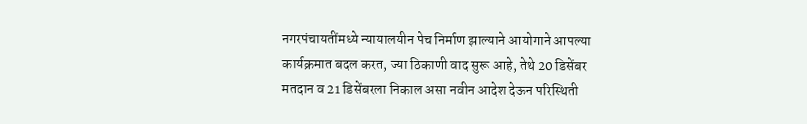नगरपंचायतींमध्ये न्यायालयीन पेच निर्माण झाल्याने आयोगाने आपल्या कार्यक्रमात बदल करत, ज्या ठिकाणी वाद सुरू आहे, तेथे 20 डिसेंबर मतदान व 21 डिसेंबरला निकाल असा नवीन आदेश देऊन परिस्थिती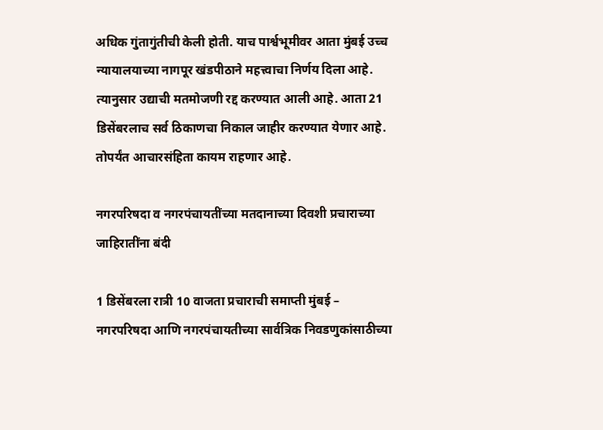अधिक गुंतागुंतीची केली होती. याच पार्श्वभूमीवर आता मुंबई उच्च न्यायालयाच्या नागपूर खंडपीठाने महत्त्वाचा निर्णय दिला आहे. त्यानुसार उद्याची मतमोजणी रद्द करण्यात आली आहे. आता 21 डिसेंबरलाच सर्व ठिकाणचा निकाल जाहीर करण्यात येणार आहे. तोपर्यंत आचारसंहिता कायम राहणार आहे.

नगरपरिषदा व नगरपंचायतींच्या मतदानाच्या दिवशी प्रचाराच्या जाहिरातींना बंदी

1 डिसेंबरला रात्री 10 वाजता प्रचाराची समाप्ती मुंबई – नगरपरिषदा आणि नगरपंचायतीच्या सार्वत्रिक निवडणुकांसाठीच्या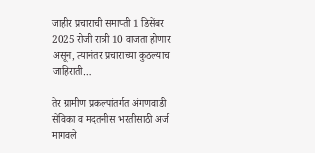जाहीर प्रचाराची समाप्ती 1 डिसेंबर 2025 रोजी रात्री 10 वाजता होणार असून, त्यानंतर प्रचाराच्या कुठल्याच जाहिराती…

तेर ग्रामीण प्रकल्पांतर्गत अंगणवाडी सेविका व मदतनीस भरतीसाठी अर्ज मागवले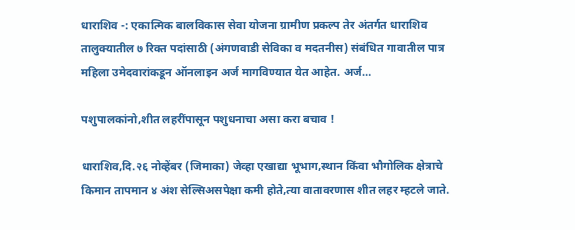धाराशिव -: एकात्मिक बालविकास सेवा योजना ग्रामीण प्रकल्प तेर अंतर्गत धाराशिव तालुक्यातील ७ रिक्त पदांसाठी (अंगणवाडी सेविका व मदतनीस) संबंधित गावातील पात्र महिला उमेदवारांकडून ऑनलाइन अर्ज मागविण्यात येत आहेत. अर्ज…

पशुपालकांनो,शीत लहरींपासून पशुधनाचा असा करा बचाव !

धाराशिव,दि.२६ नोव्हेंबर (जिमाका) जेव्हा एखाद्या भूभाग,स्थान किंवा भौगोलिक क्षेत्राचे किमान तापमान ४ अंश सेल्सिअसपेक्षा कमी होते,त्या वातावरणास शीत लहर म्हटले जाते.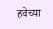हवेच्या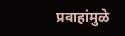प्रवाहांमुळे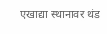एखाद्या स्थानावर थंड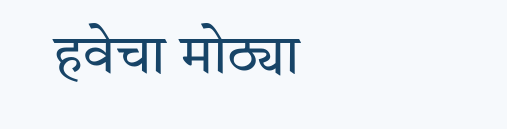हवेचा मोठ्या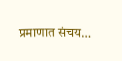प्रमाणात संचय…